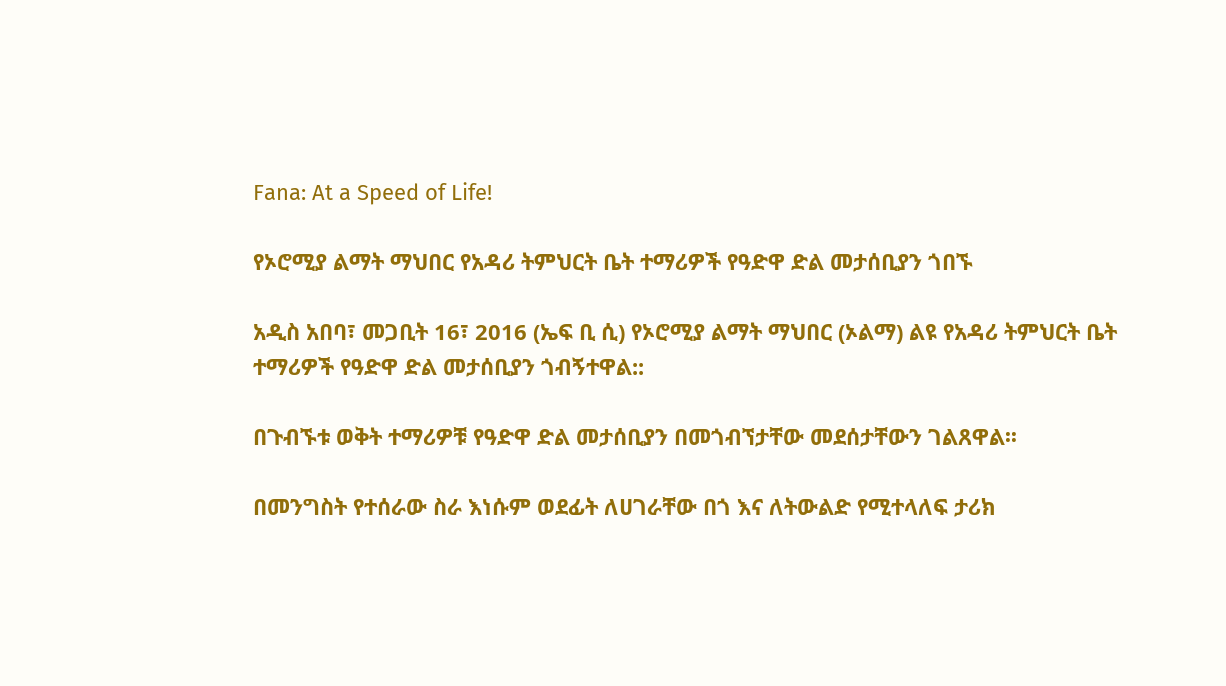Fana: At a Speed of Life!

የኦሮሚያ ልማት ማህበር የአዳሪ ትምህርት ቤት ተማሪዎች የዓድዋ ድል መታሰቢያን ጎበኙ

አዲስ አበባ፣ መጋቢት 16፣ 2016 (ኤፍ ቢ ሲ) የኦሮሚያ ልማት ማህበር (ኦልማ) ልዩ የአዳሪ ትምህርት ቤት ተማሪዎች የዓድዋ ድል መታሰቢያን ጎብኝተዋል::

በጉብኙቱ ወቅት ተማሪዎቹ የዓድዋ ድል መታሰቢያን በመጎብኘታቸው መደሰታቸውን ገልጸዋል፡፡

በመንግስት የተሰራው ስራ እነሱም ወደፊት ለሀገራቸው በጎ እና ለትውልድ የሚተላለፍ ታሪክ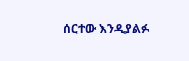ሰርተው እንዲያልፉ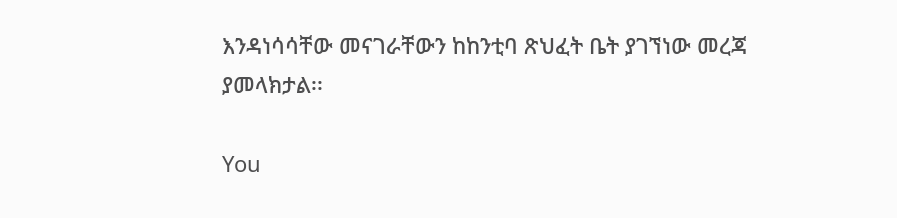እንዳነሳሳቸው መናገራቸውን ከከንቲባ ጽህፈት ቤት ያገኘነው መረጃ ያመላክታል፡፡

You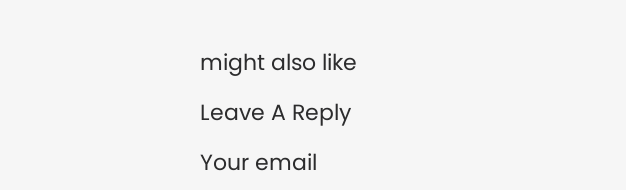might also like

Leave A Reply

Your email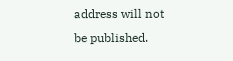address will not be published.